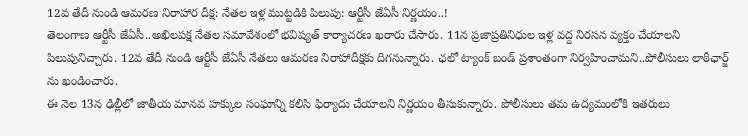12వ తేదీ నుండి ఆమరణ నిరాహార దీక్ష: నేతల ఇళ్ల ముట్టడికి పిలుపు: ఆర్టీసీ జేఏసీ నిర్ణయం..!
తెలంగాణ ఆర్టీసీ జేఏసీ..అఖిలపక్ష నేతల సమావేశంలో భవిష్యత్ కార్యాచరణ ఖరారు చేసారు. 11న ప్రజాప్రతినిధుల ఇళ్ల వద్ద నిరసన వ్యక్తం చేయాలని పిలుపునిచ్చారు. 12వ తేదీ నుండి ఆర్టీసీ జేఏసీ నేతలు ఆమరణ నిరాహాదీక్షకు దిగనున్నారు. ఛలో ట్యాంక్ బండ్ ప్రశాంతంగా నిర్వహించామని..పోలీసులు లాఠీఛార్జ్ ను ఖండించారు.
ఈ నెల 13న ఢిల్లీలో జాతీయ మానవ హక్కుల సంఘాన్ని కలిసి ఫిర్యాదు చేయాలని నిర్ణయం తీసుకున్నారు. పోలీసులు తమ ఉద్యమంలోకి ఇతరులు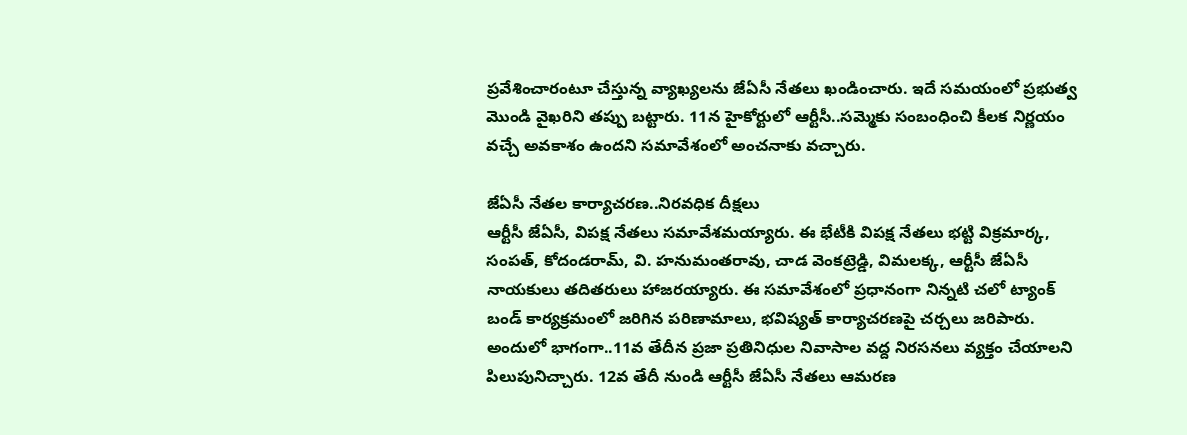ప్రవేశించారంటూ చేస్తున్న వ్యాఖ్యలను జేఏసీ నేతలు ఖండించారు. ఇదే సమయంలో ప్రభుత్వ మొండి వైఖరిని తప్పు బట్టారు. 11న హైకోర్టులో ఆర్టీసీ..సమ్మెకు సంబంధించి కీలక నిర్ణయం వచ్చే అవకాశం ఉందని సమావేశంలో అంచనాకు వచ్చారు.

జేఏసీ నేతల కార్యాచరణ..నిరవధిక దీక్షలు
ఆర్టీసీ జేఏసీ, విపక్ష నేతలు సమావేశమయ్యారు. ఈ భేటీకి విపక్ష నేతలు భట్టి విక్రమార్క, సంపత్, కోదండరామ్, వి. హనుమంతరావు, చాడ వెంకట్రెడ్డి, విమలక్క, ఆర్టీసీ జేఏసీ నాయకులు తదితరులు హాజరయ్యారు. ఈ సమావేశంలో ప్రధానంగా నిన్నటి చలో ట్యాంక్ బండ్ కార్యక్రమంలో జరిగిన పరిణామాలు, భవిష్యత్ కార్యాచరణపై చర్చలు జరిపారు.
అందులో భాగంగా..11వ తేదీన ప్రజా ప్రతినిధుల నివాసాల వద్ద నిరసనలు వ్యక్తం చేయాలని పిలుపునిచ్చారు. 12వ తేదీ నుండి ఆర్టీసీ జేఏసీ నేతలు ఆమరణ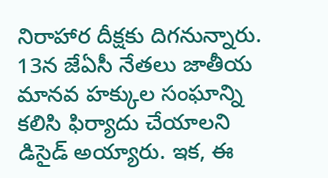నిరాహార దీక్షకు దిగనున్నారు. 13న జేఏసీ నేతలు జాతీయ మానవ హక్కుల సంఘాన్ని కలిసి ఫిర్యాదు చేయాలని డిసైడ్ అయ్యారు. ఇక, ఈ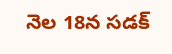నెల 18న సడక్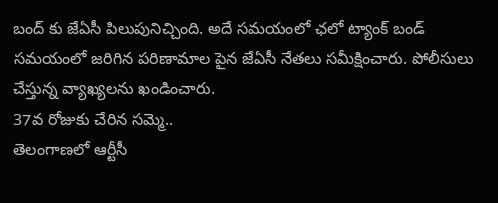బంద్ కు జేఏసీ పిలుపునిచ్చింది. అదే సమయంలో ఛలో ట్యాంక్ బండ్ సమయంలో జరిగిన పరిణామాల పైన జేఏసీ నేతలు సమీక్షించారు. పోలీసులు చేస్తున్న వ్యాఖ్యలను ఖండించారు.
37వ రోజుకు చేరిన సమ్మె..
తెలంగాణలో ఆర్టీసీ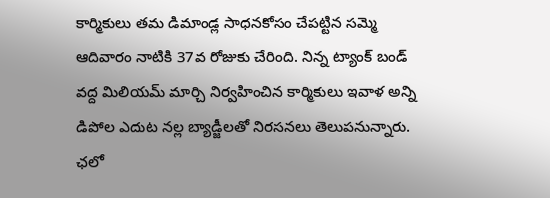కార్మికులు తమ డిమాండ్ల సాధనకోసం చేపట్టిన సమ్మె ఆదివారం నాటికి 37వ రోజుకు చేరింది. నిన్న ట్యాంక్ బండ్ వద్ద మిలియమ్ మార్చి నిర్వహించిన కార్మికులు ఇవాళ అన్ని డిపోల ఎదుట నల్ల బ్యాడ్జీలతో నిరసనలు తెలుపనున్నారు. ఛలో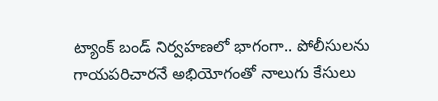ట్యాంక్ బండ్ నిర్వహణలో భాగంగా.. పోలీసులను గాయపరిచారనే అభియోగంతో నాలుగు కేసులు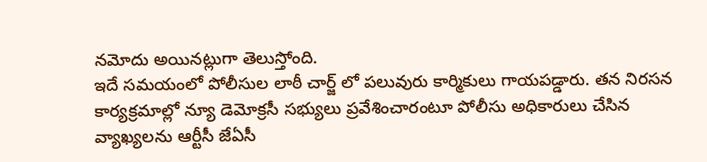నమోదు అయినట్లుగా తెలుస్తోంది.
ఇదే సమయంలో పోలీసుల లాఠీ చార్జ్ లో పలువురు కార్మికులు గాయపడ్డారు. తన నిరసన కార్యక్రమాల్లో న్యూ డెమోక్రసీ సభ్యులు ప్రవేశించారంటూ పోలీసు అధికారులు చేసిన వ్యాఖ్యలను ఆర్టీసీ జేఏసీ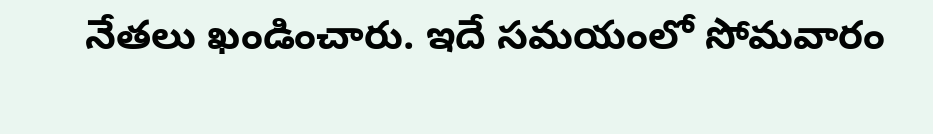నేతలు ఖండించారు. ఇదే సమయంలో సోమవారం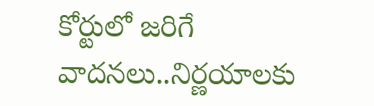కోర్టులో జరిగే వాదనలు..నిర్ణయాలకు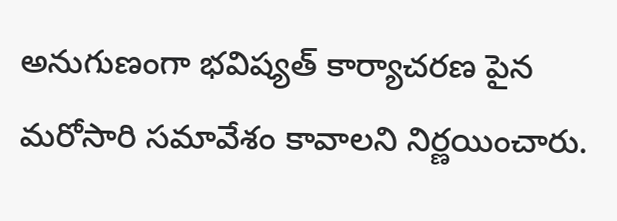అనుగుణంగా భవిష్యత్ కార్యాచరణ పైన మరోసారి సమావేశం కావాలని నిర్ణయించారు.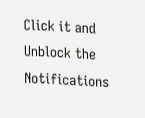Click it and Unblock the Notifications